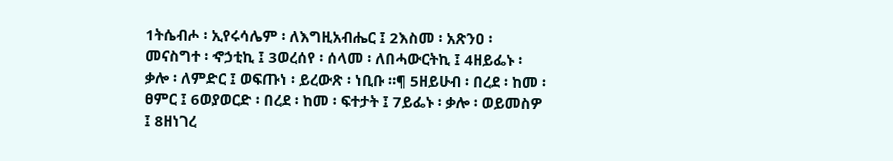1ትሴብሖ ፡ ኢየሩሳሌም ፡ ለእግዚአብሔር ፤ 2እስመ ፡ አጽንዐ ፡ መናስግተ ፡ ኆኃቲኪ ፤ 3ወረሰየ ፡ ሰላመ ፡ ለበሓውርትኪ ፤ 4ዘይፌኑ ፡ ቃሎ ፡ ለምድር ፤ ወፍጡነ ፡ ይረውጽ ፡ ነቢቡ ።¶ 5ዘይሁብ ፡ በረደ ፡ ከመ ፡ ፀምር ፤ 6ወያወርድ ፡ በረደ ፡ ከመ ፡ ፍተታት ፤ 7ይፌኑ ፡ ቃሎ ፡ ወይመስዎ ፤ 8ዘነገረ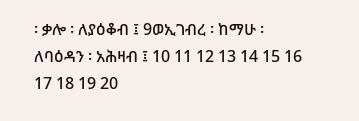፡ ቃሎ ፡ ለያዕቆብ ፤ 9ወኢገብረ ፡ ከማሁ ፡ ለባዕዳን ፡ አሕዛብ ፤ 10 11 12 13 14 15 16 17 18 19 20